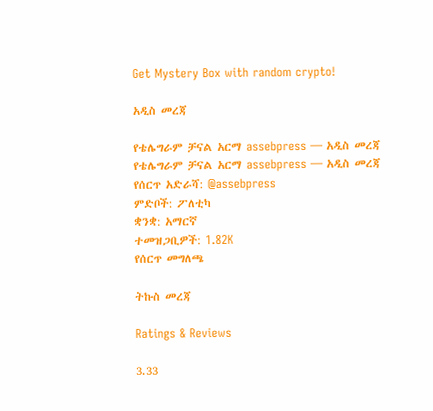Get Mystery Box with random crypto!

አዲስ መረጃ

የቴሌግራም ቻናል አርማ assebpress — አዲስ መረጃ
የቴሌግራም ቻናል አርማ assebpress — አዲስ መረጃ
የሰርጥ አድራሻ: @assebpress
ምድቦች: ፖለቲካ
ቋንቋ: አማርኛ
ተመዝጋቢዎች: 1.82K
የሰርጥ መግለጫ

ትኩስ መረጃ

Ratings & Reviews

3.33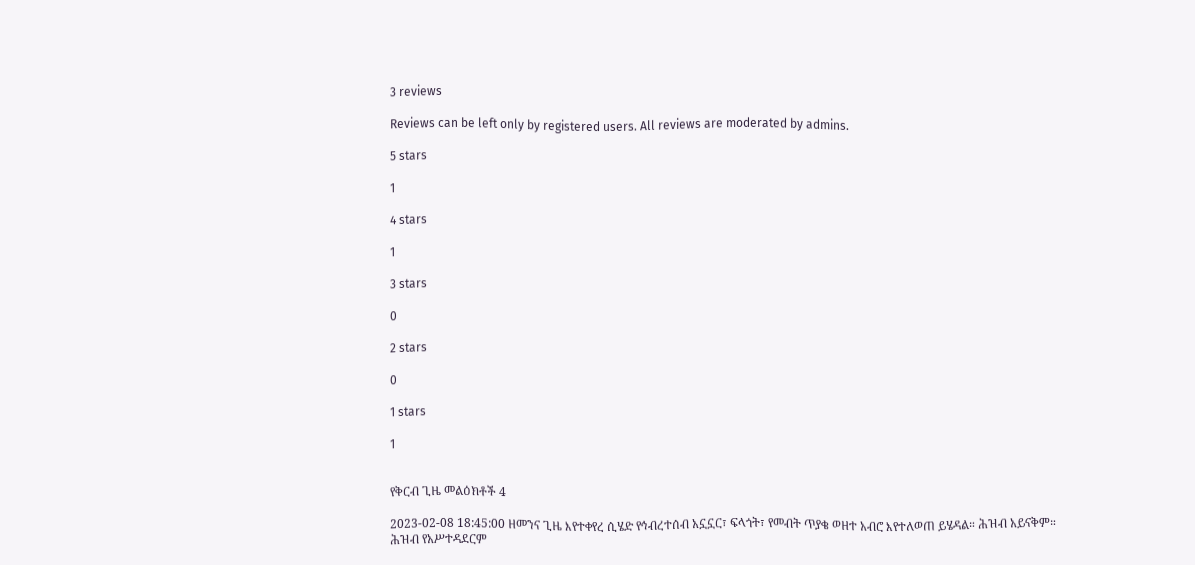3 reviews

Reviews can be left only by registered users. All reviews are moderated by admins.

5 stars

1

4 stars

1

3 stars

0

2 stars

0

1 stars

1


የቅርብ ጊዜ መልዕክቶች 4

2023-02-08 18:45:00 ዘመንና ጊዜ እየተቀየረ ሲሄድ የኅብረተሰብ አኗኗር፣ ፍላጎት፣ የመብት ጥያቄ ወዘተ አብሮ እየተለወጠ ይሄዳል። ሕዝብ አይናቅም። ሕዝብ የአሥተዳደርም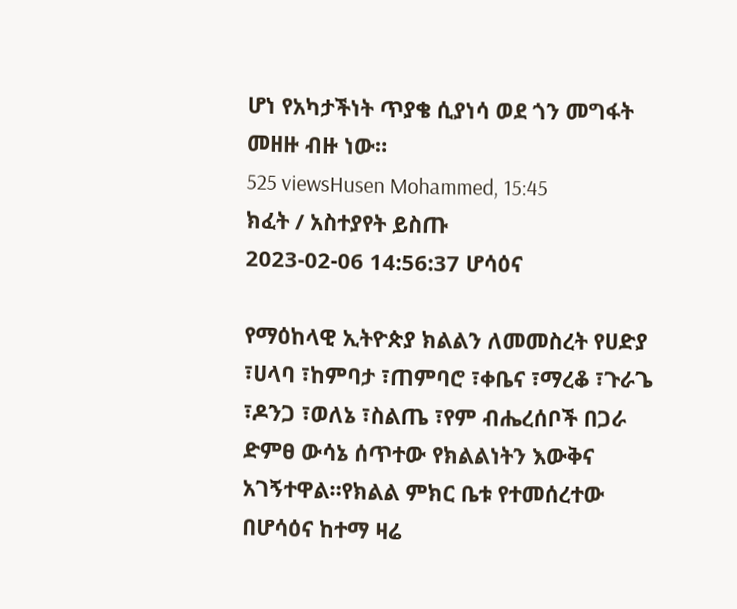ሆነ የአካታችነት ጥያቄ ሲያነሳ ወደ ጎን መግፋት መዘዙ ብዙ ነው።
525 viewsHusen Mohammed, 15:45
ክፈት / አስተያየት ይስጡ
2023-02-06 14:56:37 ሆሳዕና

የማዕከላዊ ኢትዮጵያ ክልልን ለመመስረት የሀድያ ፣ሀላባ ፣ከምባታ ፣ጠምባሮ ፣ቀቤና ፣ማረቆ ፣ጉራጌ ፣ዶንጋ ፣ወለኔ ፣ስልጤ ፣የም ብሔረሰቦች በጋራ ድምፀ ውሳኔ ሰጥተው የክልልነትን እውቅና አገኝተዋል።የክልል ምክር ቤቱ የተመሰረተው በሆሳዕና ከተማ ዛሬ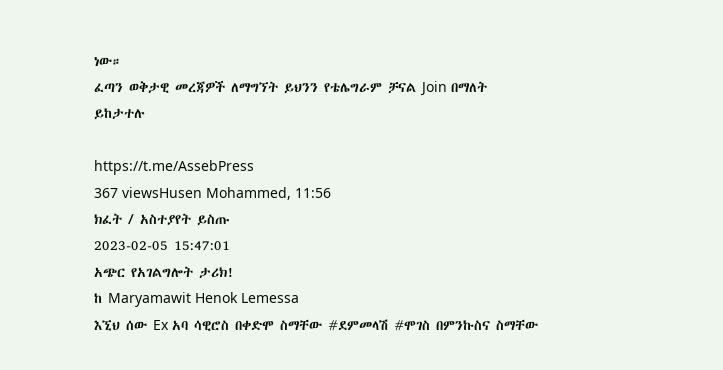ነው።
ፈጣን ወቅታዊ መረጃዎች ለማግኘት ይህንን የቴሌግራም ቻናል Join በማለት ይከታተሉ

https://t.me/AssebPress
367 viewsHusen Mohammed, 11:56
ክፈት / አስተያየት ይስጡ
2023-02-05 15:47:01
አጭር የአገልግሎት ታሪክ!
ከ Maryamawit Henok Lemessa
እኚህ ሰው Ex አባ ሳዊሮስ በቀድሞ ስማቸው #ደምመላሽ #ሞገስ በምንኩስና ስማቸው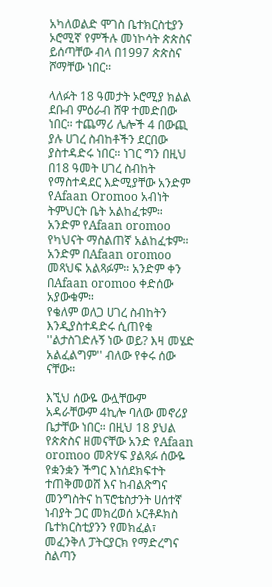አካለወልድ ሞገስ ቤተክርስቲያን ኦሮሚኛ የምችሉ መነኮሳት ጵጵስና ይሰጣቸው ብላ በ1997 ጵጵስና ሾማቸው ነበር።

ላለፉት 18 ዓመታት ኦሮሚያ ክልል ደቡብ ምዕራብ ሸዋ ተመድበው ነበር። ተጨማሪ ሌሎች 4 በውጪ ያሉ ሀገረ ስብከቶችን ደርበው ያስተዳድሩ ነበር። ነገር ግን በዚህ በ18 ዓመት ሀገረ ስብከት የማስተዳደር እድሚያቸው አንድም የAfaan Oromoo አብነት ትምህርት ቤት አልከፈቱም። አንድም የAfaan oromoo የካህናት ማስልጠኛ አልከፈቱም። አንድም በAfaan oromoo መጻህፍ አልጻፉም። አንድም ቀን በAfaan oromoo ቀድሰው አያውቁም።
የቄለም ወለጋ ሀገረ ስብከትን እንዲያስተዳድሩ ሲጠየቁ ''ልታስገድሉኝ ነው ወይ? እዛ መሄድ አልፈልግም'' ብለው የቀሩ ሰው ናቸው።

እኚህ ሰውዬ ውሏቸውም አዳራቸውም 4ኪሎ ባለው መኖሪያ ቤታቸው ነበር። በዚህ 18 ያህል የጵጵስና ዘመናቸው አንድ የAfaan oromoo መጽሃፍ ያልጻፉ ሰውዬ የቋንቋን ችግር እነሰደክፍተት ተጠቅመወሸ እና ከብልጽግና መንግስትና ከፕሮቴስታንት ሀሰተኛ ነብያት ጋር መክረወሰ ኦርቶዶክስ ቤተክርስቲያንን የመክፈል፣ መፈንቅለ ፓትርያርክ የማድረግና ስልጣን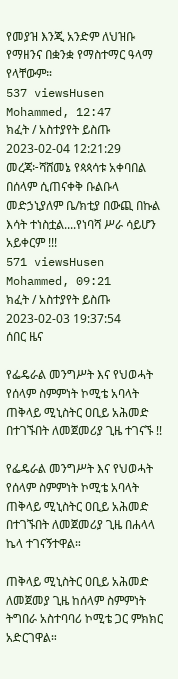የመያዝ እንጂ አንድም ለህዝቡ የማዘንና በቋንቋ የማስተማር ዓላማ የላቸውም።
537 viewsHusen Mohammed, 12:47
ክፈት / አስተያየት ይስጡ
2023-02-04 12:21:29
መረጃ፦ሻሸመኔ የጳጳሳቱ አቀባበል በሰላም ሲጠናቀቅ ቡልቡላ መድኃኒያለም ቤ/ክቲያ በውጪ በኩል እሳት ተነስቷል....የነባሻ ሥራ ሳይሆን አይቀርም !!!
571 viewsHusen Mohammed, 09:21
ክፈት / አስተያየት ይስጡ
2023-02-03 19:37:54
ሰበር ዜና

የፌዴራል መንግሥት እና የህወሓት የሰላም ስምምነት ኮሚቴ አባላት ጠቅላይ ሚኒስትር ዐቢይ አሕመድ በተገኙበት ለመጀመሪያ ጊዜ ተገናኙ !!

የፌዴራል መንግሥት እና የህወሓት የሰላም ስምምነት ኮሚቴ አባላት ጠቅላይ ሚኒስትር ዐቢይ አሕመድ በተገኙበት ለመጀመሪያ ጊዜ በሐላላ ኬላ ተገናኝተዋል።

ጠቅላይ ሚኒስትር ዐቢይ አሕመድ ለመጀመያ ጊዜ ከሰላም ስምምነት ትግበራ አስተባባሪ ኮሚቴ ጋር ምክክር አድርገዋል።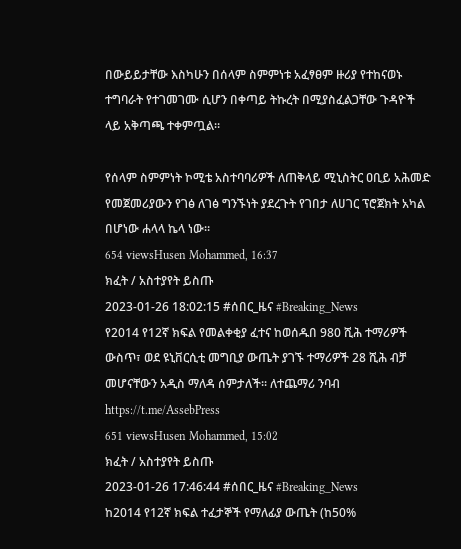በውይይታቸው እስካሁን በሰላም ስምምነቱ አፈፃፀም ዙሪያ የተከናወኑ ተግባራት የተገመገሙ ሲሆን በቀጣይ ትኩረት በሚያስፈልጋቸው ጉዳዮች ላይ አቅጣጫ ተቀምጧል።

የሰላም ስምምነት ኮሚቴ አስተባባሪዎች ለጠቅላይ ሚኒስትር ዐቢይ አሕመድ የመጀመሪያውን የገፅ ለገፅ ግንኙነት ያደረጉት የገበታ ለሀገር ፕሮጀክት አካል በሆነው ሐላላ ኬላ ነው።
654 viewsHusen Mohammed, 16:37
ክፈት / አስተያየት ይስጡ
2023-01-26 18:02:15 #ሰበር_ዜና #Breaking_News
የ2014 የ12ኛ ክፍል የመልቀቂያ ፈተና ከወሰዱበ 980 ሺሕ ተማሪዎች ውስጥ፣ ወደ ዩኒቨርሲቲ መግቢያ ውጤት ያገኙ ተማሪዎች 28 ሺሕ ብቻ መሆናቸውን አዲስ ማለዳ ሰምታለች፡፡ ለተጨማሪ ንባብ https://t.me/AssebPress
651 viewsHusen Mohammed, 15:02
ክፈት / አስተያየት ይስጡ
2023-01-26 17:46:44 #ሰበር_ዜና #Breaking_News
ከ2014 የ12ኛ ክፍል ተፈታኞች የማለፊያ ውጤት (ከ50%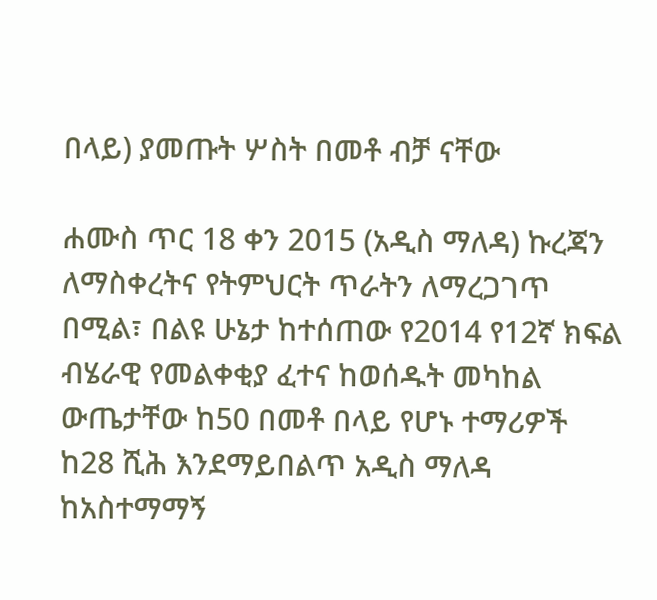በላይ) ያመጡት ሦስት በመቶ ብቻ ናቸው

ሐሙስ ጥር 18 ቀን 2015 (አዲስ ማለዳ) ኩረጃን ለማስቀረትና የትምህርት ጥራትን ለማረጋገጥ በሚል፣ በልዩ ሁኔታ ከተሰጠው የ2014 የ12ኛ ክፍል ብሄራዊ የመልቀቂያ ፈተና ከወሰዱት መካከል ውጤታቸው ከ50 በመቶ በላይ የሆኑ ተማሪዎች ከ28 ሺሕ እንደማይበልጥ አዲስ ማለዳ ከአስተማማኝ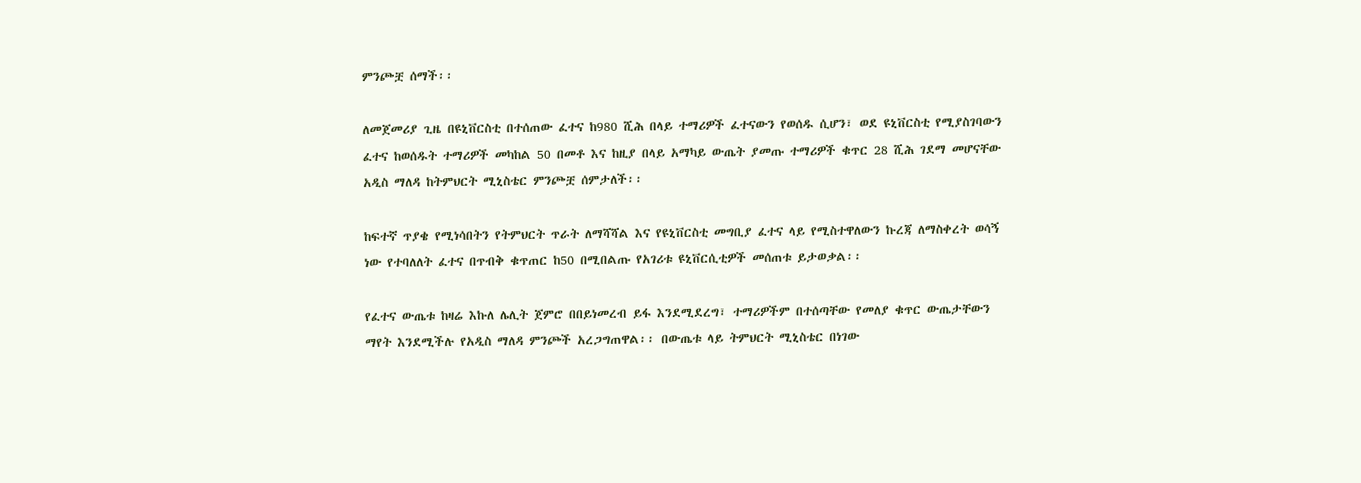ምንጮቿ ሰማች፡፡

ለመጀመሪያ ጊዜ በዩኒቨርስቲ በተሰጠው ፈተና ከ980 ሺሕ በላይ ተማሪዎች ፈተናውን የወሰዱ ሲሆን፣ ወደ ዩኒቨርስቲ የሚያስገባውን ፈተና ከወሰዱት ተማሪዎች መካከል 50 በመቶ እና ከዚያ በላይ አማካይ ውጤት ያመጡ ተማሪዎች ቁጥር 28 ሺሕ ገደማ መሆናቸው አዲስ ማለዳ ከትምህርት ሚኒስቴር ምንጮቿ ሰምታለች፡፡

ከፍተኛ ጥያቄ የሚነሳበትን የትምህርት ጥራት ለማሻሻል እና የዩኒቨርስቲ መግቢያ ፈተና ላይ የሚስተዋለውን ኩረጃ ለማስቀረት ወሳኝ ነው የተባለለት ፈተና በጥብቅ ቁጥጠር ከ50 በሚበልጡ የአገሪቱ ዩኒቨርሲቲዎች መሰጠቱ ይታወቃል፡፡

የፈተና ውጤቱ ከዛሬ እኩለ ሌሊት ጀምሮ በበይነመረብ ይፋ እንደሚደረግ፣ ተማሪዎችም በተሰጣቸው የመለያ ቁጥር ውጤታቸውን ማየት እንደሚችሉ የአዲስ ማለዳ ምንጮች አረጋግጠዋል፡፡ በውጤቱ ላይ ትምህርት ሚኒስቴር በነገው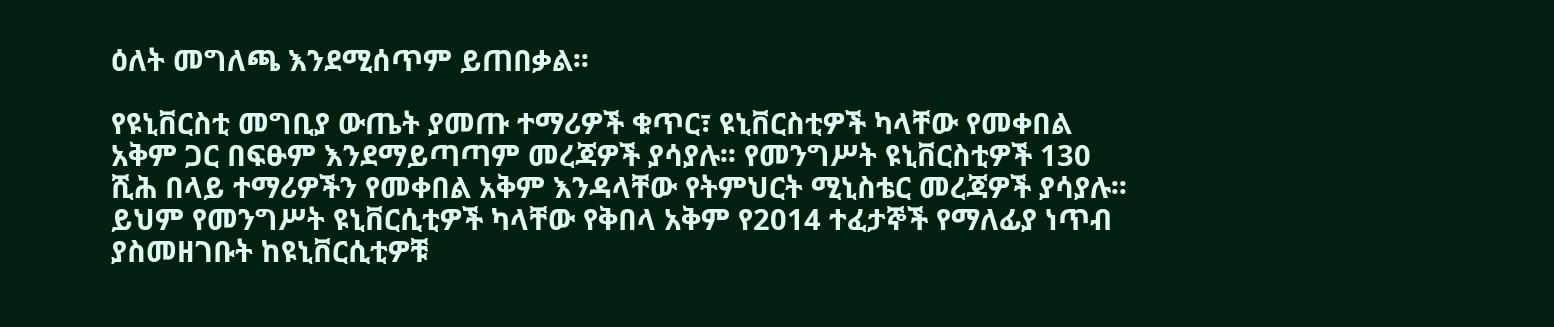ዕለት መግለጫ እንደሚሰጥም ይጠበቃል፡፡

የዩኒቨርስቲ መግቢያ ውጤት ያመጡ ተማሪዎች ቁጥር፣ ዩኒቨርስቲዎች ካላቸው የመቀበል አቅም ጋር በፍፁም እንደማይጣጣም መረጃዎች ያሳያሉ፡፡ የመንግሥት ዩኒቨርስቲዎች 130 ሺሕ በላይ ተማሪዎችን የመቀበል አቅም እንዳላቸው የትምህርት ሚኒስቴር መረጃዎች ያሳያሉ፡፡ ይህም የመንግሥት ዩኒቨርሲቲዎች ካላቸው የቅበላ አቅም የ2014 ተፈታኞች የማለፊያ ነጥብ ያስመዘገቡት ከዩኒቨርሲቲዎቹ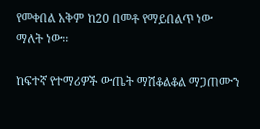የመቀበል አቅም ከ20 በመቶ የማይበልጥ ነው ማለት ነው፡፡

ከፍተኛ የተማሪዎች ውጤት ማሽቆልቆል ማጋጠሙን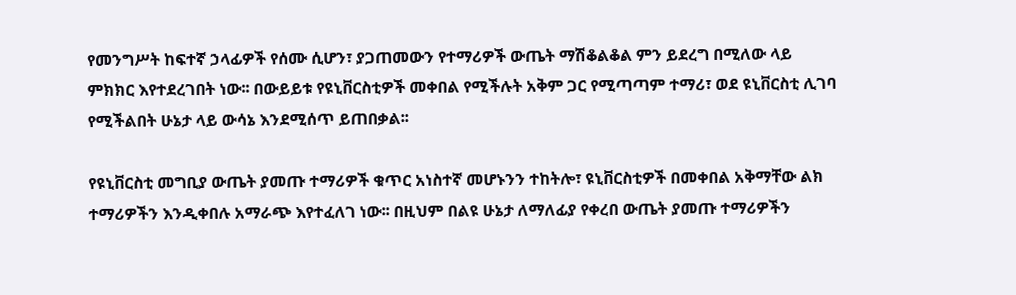የመንግሥት ከፍተኛ ኃላፊዎች የሰሙ ሲሆን፣ ያጋጠመውን የተማሪዎች ውጤት ማሽቆልቆል ምን ይደረግ በሚለው ላይ ምክክር እየተደረገበት ነው፡፡ በውይይቱ የዩኒቨርስቲዎች መቀበል የሚችሉት አቅም ጋር የሚጣጣም ተማሪ፣ ወደ ዩኒቨርስቲ ሊገባ የሚችልበት ሁኔታ ላይ ውሳኔ እንደሚሰጥ ይጠበቃል፡፡

የዩኒቨርስቲ መግቢያ ውጤት ያመጡ ተማሪዎች ቁጥር አነስተኛ መሆኑንን ተከትሎ፣ ዩኒቨርስቲዎች በመቀበል አቅማቸው ልክ ተማሪዎችን እንዲቀበሉ አማራጭ እየተፈለገ ነው፡፡ በዚህም በልዩ ሁኔታ ለማለፊያ የቀረበ ውጤት ያመጡ ተማሪዎችን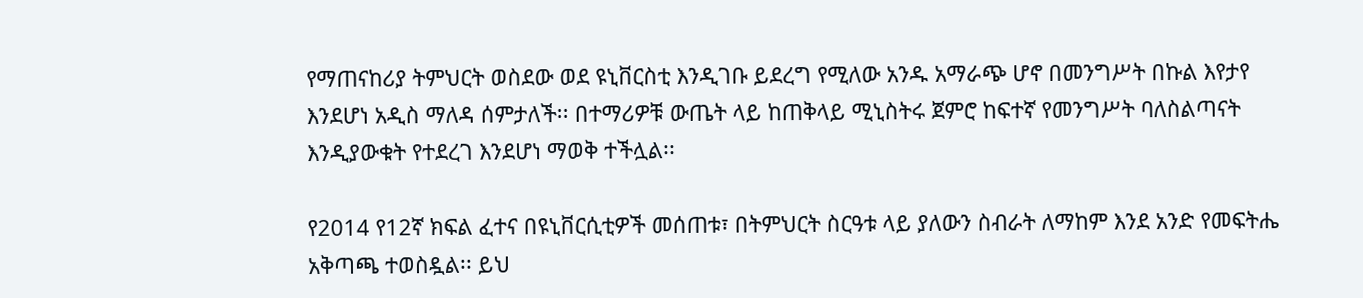የማጠናከሪያ ትምህርት ወስደው ወደ ዩኒቨርስቲ እንዲገቡ ይደረግ የሚለው አንዱ አማራጭ ሆኖ በመንግሥት በኩል እየታየ እንደሆነ አዲስ ማለዳ ሰምታለች፡፡ በተማሪዎቹ ውጤት ላይ ከጠቅላይ ሚኒስትሩ ጀምሮ ከፍተኛ የመንግሥት ባለስልጣናት እንዲያውቁት የተደረገ እንደሆነ ማወቅ ተችሏል፡፡

የ2014 የ12ኛ ክፍል ፈተና በዩኒቨርሲቲዎች መሰጠቱ፣ በትምህርት ስርዓቱ ላይ ያለውን ስብራት ለማከም እንደ አንድ የመፍትሔ አቅጣጫ ተወስዷል፡፡ ይህ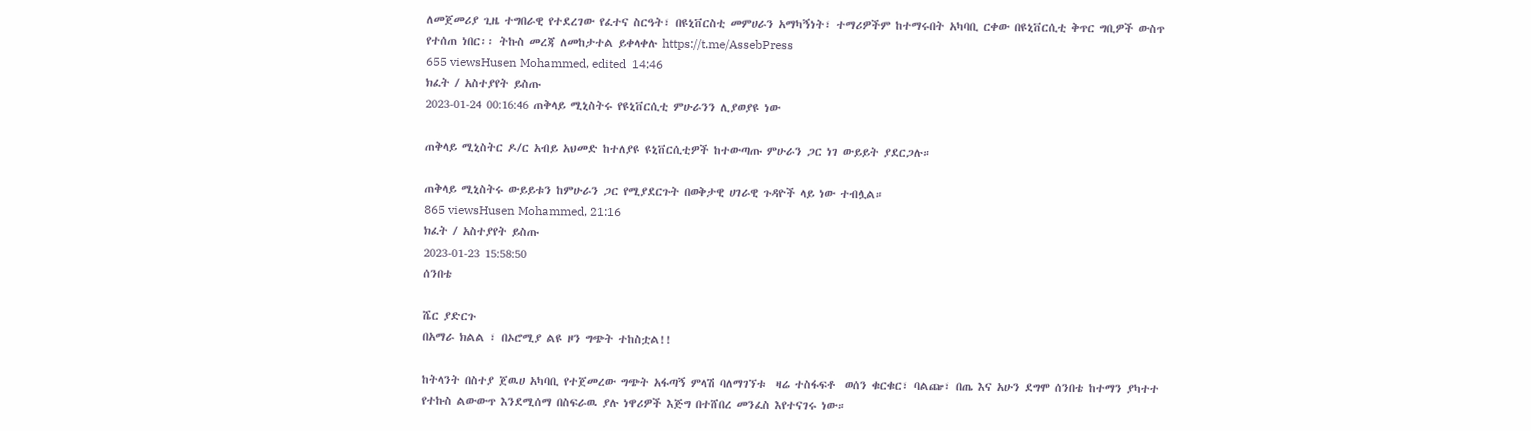ለመጀመሪያ ጊዜ ተግበራዊ የተደረገው የፈተና ስርዓት፣ በዩኒቨርስቲ መምሀራን አማካኝነት፣ ተማሪዎችም ከተማሩበት አካባቢ ርቀው በዩኒቨርሲቲ ቅጥር ግቢዎች ውስጥ የተሰጠ ነበር፡፡ ትኩስ መረጃ ለመከታተል ይቀላቀሉ https://t.me/AssebPress
655 viewsHusen Mohammed, edited  14:46
ክፈት / አስተያየት ይስጡ
2023-01-24 00:16:46 ጠቅላይ ሚኒስትሩ የዩኒቨርሲቲ ምሁራንን ሊያወያዩ ነው

ጠቅላይ ሚኒስትር ዶ/ር አብይ አህመድ ከተለያዩ ዩኒቨርሲቲዎች ከተውጣጡ ምሁራን ጋር ነገ ውይይት ያደርጋሉ።

ጠቅላይ ሚኒስትሩ ውይይቱን ከምሁራን ጋር የሚያደርጉት በወቅታዊ ሀገራዊ ጉዳዮች ላይ ነው ተብሏል።
865 viewsHusen Mohammed, 21:16
ክፈት / አስተያየት ይስጡ
2023-01-23 15:58:50
ሰንበቴ

ሼር ያድርጉ
በአማራ ክልል ፣ በኦሮሚያ ልዩ ዞን ግጭት ተከስቷል!!

ከትላንት በስተያ ጀዉሀ አካባቢ የተጀመረው ግጭት አፋጣኝ ምላሽ ባለማገኘቱ  ዛሬ ተስፋፍቶ  ወሰን ቁርቁር፣ ባልጬ፣ በጤ እና አሁን ደግሞ ሰንበቴ ከተማን ያካተተ የተኩስ ልውውጥ እንደሚሰማ በስፍራዉ ያሉ ነዋሪዎች እጅግ በተሸበረ መንፈስ እየተናገሩ ነው።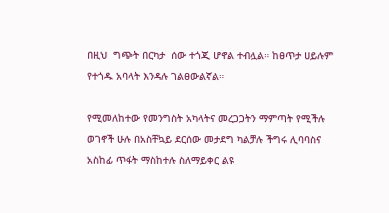በዚህ  ግጭት በርካታ  ሰው ተጎጂ ሆኖል ተብሏል። ከፀጥታ ሀይሉም የተጎዱ አባላት እንዳሉ ገልፀውልኛል።

የሚመለከተው የመንግስት አካላትና መረጋጋትን ማምጣት የሚችሉ ወገኖች ሁሉ በአስቸኳይ ደርሰው መታደግ ካልቻሉ ችግሩ ሊባባስና አስከፊ ጥፋት ማስከተሉ ስለማይቀር ልዩ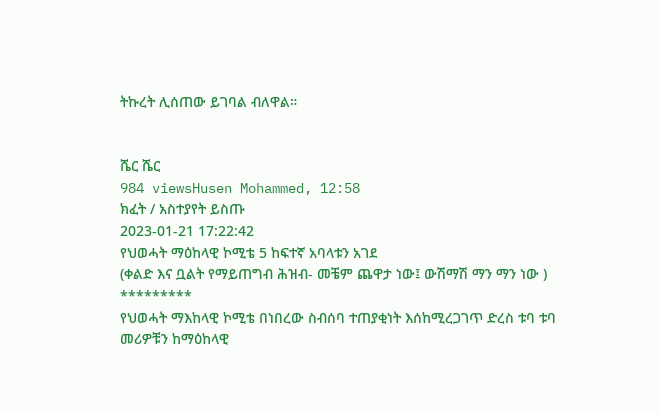ትኩረት ሊሰጠው ይገባል ብለዋል።


ሼር ሼር
984 viewsHusen Mohammed, 12:58
ክፈት / አስተያየት ይስጡ
2023-01-21 17:22:42
የህወሓት ማዕከላዊ ኮሚቴ 5 ከፍተኛ አባላቱን አገደ
(ቀልድ እና ቧልት የማይጠግብ ሕዝብ- መቼም ጨዋታ ነው፤ ውሽማሽ ማን ማን ነው )
*********
የህወሓት ማእከላዊ ኮሚቴ በነበረው ስብሰባ ተጠያቂነት እሰከሚረጋገጥ ድረስ ቱባ ቱባ መሪዎቹን ከማዕከላዊ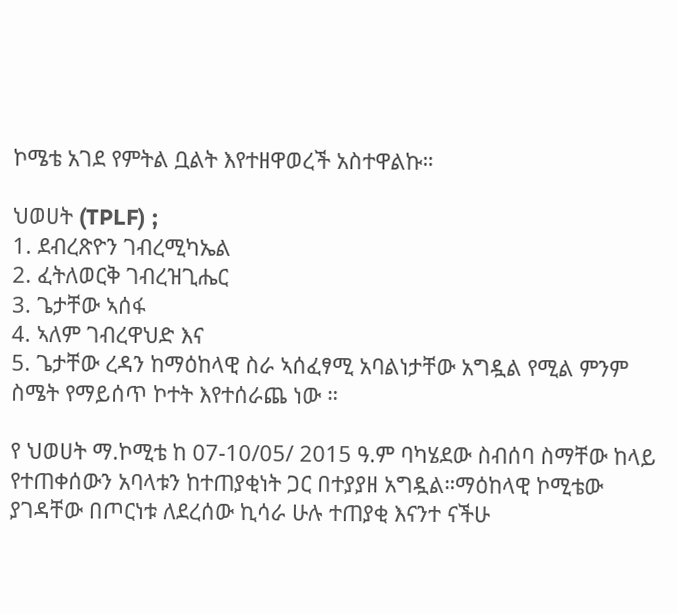ኮሜቴ አገደ የምትል ቧልት እየተዘዋወረች አስተዋልኩ።

ህወሀት (TPLF) ;
1. ደብረጽዮን ገብረሚካኤል
2. ፈትለወርቅ ገብረዝጊሔር
3. ጌታቸው ኣሰፋ
4. ኣለም ገብረዋህድ እና
5. ጌታቸው ረዳን ከማዕከላዊ ስራ ኣሰፈፃሚ አባልነታቸው አግዷል የሚል ምንም ስሜት የማይሰጥ ኮተት እየተሰራጨ ነው ።

የ ህወሀት ማ.ኮሚቴ ከ 07-10/05/ 2015 ዓ.ም ባካሄደው ስብሰባ ስማቸው ከላይ የተጠቀሰውን አባላቱን ከተጠያቂነት ጋር በተያያዘ አግዷል።ማዕከላዊ ኮሚቴው ያገዳቸው በጦርነቱ ለደረሰው ኪሳራ ሁሉ ተጠያቂ እናንተ ናችሁ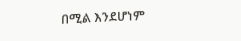በሚል እንደሆነም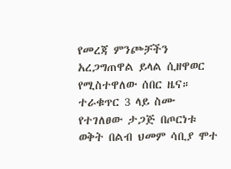የመረጃ ምንጮቻችን አረጋግጠዋል ይላል ሲዘዋወር የሚስተዋለው ሰበር ዜና። ተራቁጥር 3 ላይ ስሙ የተገለፀው ታጋጅ በጦርነቱ ወቅት በልብ ህመም ሳቢያ ሞተ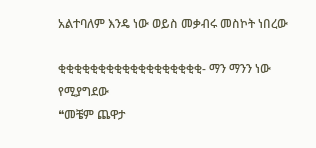አልተባለም እንዴ ነው ወይስ መቃብሩ መስኮት ነበረው

ቂቂቂቂቂቂቂቂቂቂቂቂቂቂቂቂቂቂ- ማን ማንን ነው የሚያግደው
❝መቼም ጨዋታ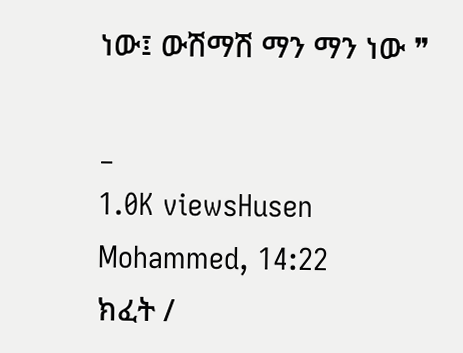ነው፤ ውሽማሽ ማን ማን ነው ❞

_
1.0K viewsHusen Mohammed, 14:22
ክፈት /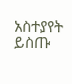አስተያየት ይስጡ